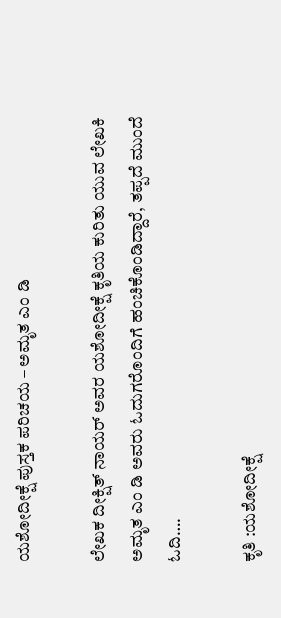ಯಶೋದೀಕ್ಷೆ ಪುಸ್ತಕ ಪರಿಚಯ – ಅಮೃತ ಎಂ ಡಿ

ಲೇಖಕ ದೀಕ್ಷಿತ್ ನಾಯರ್ ಅವರ ಯಶೋದೀಕ್ಷೆ ಕೃತಿಯ ಕುರಿತು ಯುವ ಲೇಖಕಿ ಅಮೃತ ಎಂ ಡಿ ಅವರು ಓದುಗರೊಂದಿಗೆ ಹಂಚಿಕೊಂಡಿದ್ದಾರೆ, ತಪ್ಪದೆ ಮುಂದೆ ಓದಿ….

ಕೃತಿ :ಯಶೋದೀಕ್ಷೆ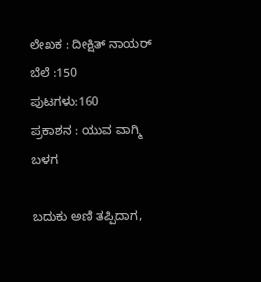ಲೇಖಕ : ದೀಕ್ಷಿತ್ ನಾಯರ್
ಬೆಲೆ :150
ಪುಟಗಳು:160
ಪ್ರಕಾಶನ : ಯುವ ವಾಗ್ಮಿ ಬಳಗ

ಬದುಕು ಅಣಿ ತಪ್ಪಿದಾಗ,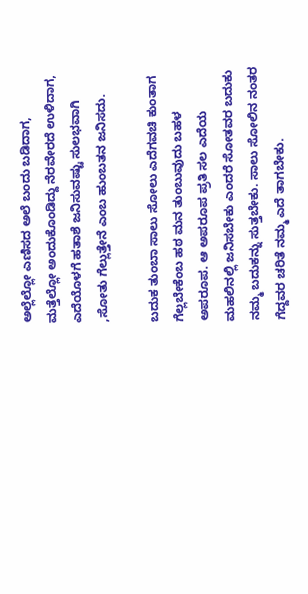ಅಲ್ಲೆಲ್ಲೋ ಎಣಿಸದ ಅಲೆ ಬಂದು ಬಡಿದಾಗ, ಮತ್ತೆಲ್ಲೋ ಅಂದುಕೊಂಡಿದ್ದು ನೆರವೇರದೆ ಉಳಿದಾಗ, ಎದೆಯೊಳಗೆ ಹತಾಶೆ ಜನಿಸುವಷ್ಟು ಸುಲಭವಾಗಿ ,ಸೋತು ಗೆಲ್ಲುತ್ತೇನೆ ಎಂಬ ಹುಂಬತನ ಜನಿಸದು.

ಬದುಕ ತುಂಬಾ ಸಾಲು ಸೋಲು ಎದೆಗವಚಿ ಕುಂತಾಗ ಗೆಲ್ಲಬೇಕೆಂಬ ಹಠ ಮನ ತುಂಬುವುದು ಬಹಳ ಅಪರೂಪ. ಆ ಅಪರೂಪ ಪ್ರತಿ ಸಲ ಎದೆಯ ಮಹಲಿನಲ್ಲಿ ಜನಿಸಬೇಕು ಎಂದರೆ ಸೋತವರ ಬದುಕು ನಮ್ಮ ಬದುಕನ್ನು ಸುತ್ತಬೇಕು. ಸಾಲು ಸೋಲಿನ ನಂತರ ಗೆದ್ದವರ ಚರಿತೆ ನಮ್ಮ ಎದೆ ತಾಗಬೇಕು.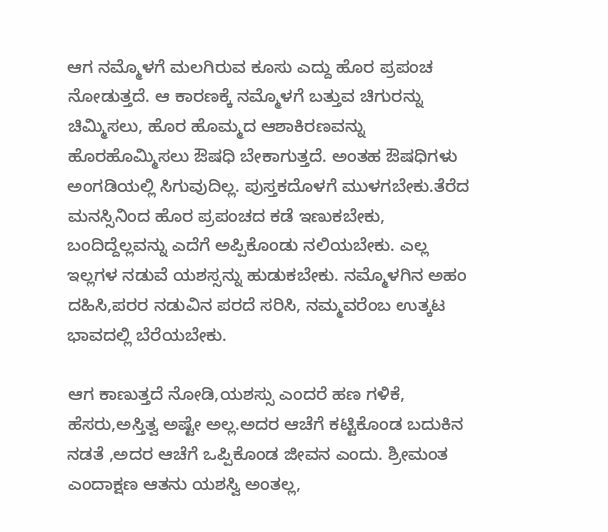ಆಗ ನಮ್ಮೊಳಗೆ ಮಲಗಿರುವ ಕೂಸು ಎದ್ದು ಹೊರ ಪ್ರಪಂಚ ನೋಡುತ್ತದೆ. ಆ ಕಾರಣಕ್ಕೆ ನಮ್ಮೊಳಗೆ ಬತ್ತುವ ಚಿಗುರನ್ನು ಚಿಮ್ಮಿಸಲು, ಹೊರ ಹೊಮ್ಮದ ಆಶಾಕಿರಣವನ್ನು ಹೊರಹೊಮ್ಮಿಸಲು ಔಷಧಿ ಬೇಕಾಗುತ್ತದೆ. ಅಂತಹ ಔಷಧಿಗಳು ಅಂಗಡಿಯಲ್ಲಿ ಸಿಗುವುದಿಲ್ಲ. ಪುಸ್ತಕದೊಳಗೆ ಮುಳಗಬೇಕು.ತೆರೆದ ಮನಸ್ಸಿನಿಂದ ಹೊರ ಪ್ರಪಂಚದ ಕಡೆ ಇಣುಕಬೇಕು, ಬಂದಿದ್ದೆಲ್ಲವನ್ನು ಎದೆಗೆ ಅಪ್ಪಿಕೊಂಡು ನಲಿಯಬೇಕು. ಎಲ್ಲ ಇಲ್ಲಗಳ ನಡುವೆ ಯಶಸ್ಸನ್ನು ಹುಡುಕಬೇಕು. ನಮ್ಮೊಳಗಿನ ಅಹಂ ದಹಿಸಿ,ಪರರ ನಡುವಿನ ಪರದೆ ಸರಿಸಿ, ನಮ್ಮವರೆಂಬ ಉತ್ಕಟ ಭಾವದಲ್ಲಿ ಬೆರೆಯಬೇಕು.

ಆಗ ಕಾಣುತ್ತದೆ ನೋಡಿ,ಯಶಸ್ಸು ಎಂದರೆ ಹಣ ಗಳಿಕೆ, ಹೆಸರು,ಅಸ್ತಿತ್ವ ಅಷ್ಟೇ ಅಲ್ಲ.ಅದರ ಆಚೆಗೆ ಕಟ್ಟಿಕೊಂಡ ಬದುಕಿನ ನಡತೆ ,ಅದರ ಆಚೆಗೆ ಒಪ್ಪಿಕೊಂಡ ಜೀವನ ಎಂದು. ಶ್ರೀಮಂತ ಎಂದಾಕ್ಷಣ ಆತನು ಯಶಸ್ವಿ ಅಂತಲ್ಲ,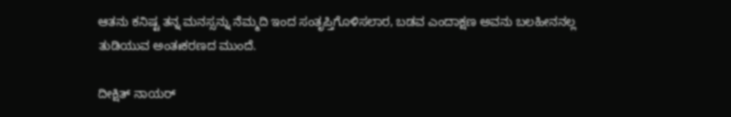ಆತನು ಕನಿಷ್ಟ ತನ್ನ ಮನಸ್ಸನ್ನು ನೆಮ್ಮದಿ ಇಂದ ಸಂತೃಪ್ತಿಗೊಳಿಸಲಾರ, ಬಡವ ಎಂದಾಕ್ಷಣ ಅವನು ಬಲಹೀನನಲ್ಲ ತುಡಿಯುವ ಅಂತಃಕರಣದ ಮುಂದೆ.

ದೀಕ್ಷಿತ್ ನಾಯರ್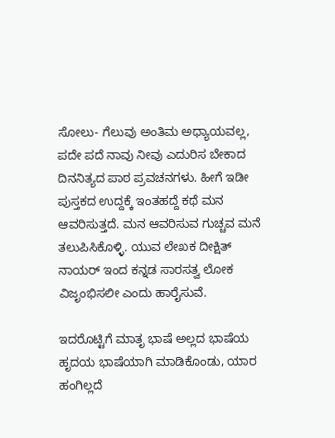ಸೋಲು- ಗೆಲುವು ಅಂತಿಮ ಅಧ್ಯಾಯವಲ್ಲ, ಪದೇ ಪದೆ ನಾವು ನೀವು ಎದುರಿಸ ಬೇಕಾದ ದಿನನಿತ್ಯದ ಪಾಠ ಪ್ರವಚನಗಳು. ಹೀಗೆ ಇಡೀ ಪುಸ್ತಕದ ಉದ್ದಕ್ಕೆ ಇಂತಹದ್ದೆ ಕಥೆ ಮನ ಆವರಿಸುತ್ತದೆ. ಮನ ಆವರಿಸುವ ಗುಚ್ಚವ ಮನೆ ತಲುಪಿಸಿಕೊಳ್ಳಿ. ಯುವ ಲೇಖಕ ದೀಕ್ಷಿತ್ ನಾಯರ್ ಇಂದ ಕನ್ನಡ ಸಾರಸತ್ವ ಲೋಕ ವಿಜೃಂಭಿಸಲೀ ಎಂದು ಹಾರೈಸುವೆ.

ಇದರೊಟ್ಟಿಗೆ ಮಾತೃ ಭಾಷೆ ಅಲ್ಲದ ಭಾಷೆಯ ಹೃದಯ ಭಾಷೆಯಾಗಿ ಮಾಡಿಕೊಂಡು, ಯಾರ ಹಂಗಿಲ್ಲದೆ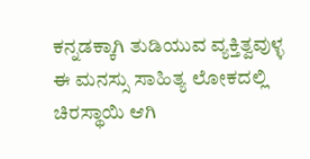ಕನ್ನಡಕ್ಕಾಗಿ ತುಡಿಯುವ ವ್ಯಕ್ತಿತ್ವವುಳ್ಳ ಈ ಮನಸ್ಸು ಸಾಹಿತ್ಯ ಲೋಕದಲ್ಲಿ ಚಿರಸ್ಥಾಯಿ ಆಗಿ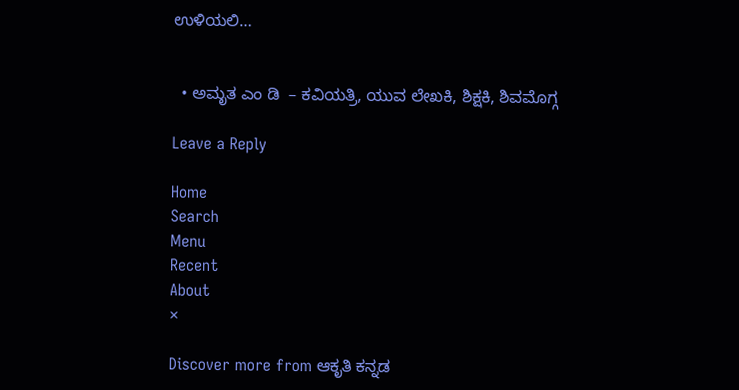ಉಳಿಯಲಿ…


  • ಅಮೃತ ಎಂ ಡಿ  – ಕವಿಯತ್ರಿ, ಯುವ ಲೇಖಕಿ, ಶಿಕ್ಷಕಿ, ಶಿವಮೊಗ್ಗ

Leave a Reply

Home
Search
Menu
Recent
About
×

Discover more from ಆಕೃತಿ ಕನ್ನಡ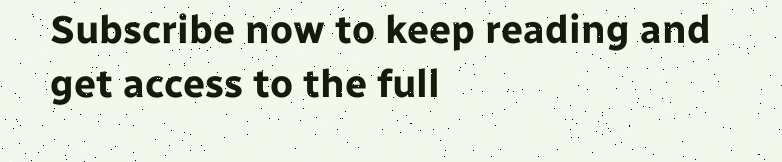Subscribe now to keep reading and get access to the full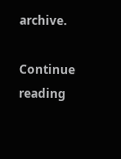archive.

Continue reading